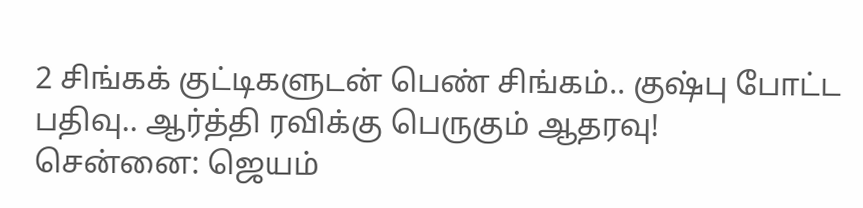2 சிங்கக் குட்டிகளுடன் பெண் சிங்கம்.. குஷ்பு போட்ட பதிவு.. ஆர்த்தி ரவிக்கு பெருகும் ஆதரவு!
சென்னை: ஜெயம்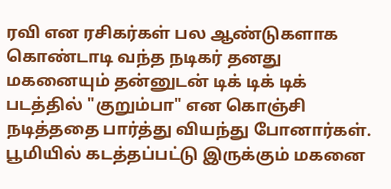ரவி என ரசிகர்கள் பல ஆண்டுகளாக கொண்டாடி வந்த நடிகர் தனது மகனையும் தன்னுடன் டிக் டிக் டிக் படத்தில் "குறும்பா" என கொஞ்சி நடித்ததை பார்த்து வியந்து போனார்கள். பூமியில் கடத்தப்பட்டு இருக்கும் மகனை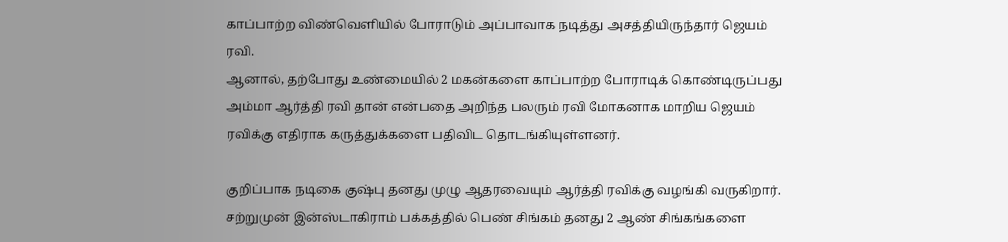காப்பாற்ற விண்வெளியில் போராடும் அப்பாவாக நடித்து அசத்தியிருந்தார் ஜெயம் ரவி.
ஆனால், தற்போது உண்மையில் 2 மகன்களை காப்பாற்ற போராடிக் கொண்டிருப்பது அம்மா ஆர்த்தி ரவி தான் என்பதை அறிந்த பலரும் ரவி மோகனாக மாறிய ஜெயம் ரவிக்கு எதிராக கருத்துக்களை பதிவிட தொடங்கியுள்ளனர்.

குறிப்பாக நடிகை குஷ்பு தனது முழு ஆதரவையும் ஆர்த்தி ரவிக்கு வழங்கி வருகிறார். சற்றுமுன் இன்ஸ்டாகிராம் பக்கத்தில் பெண் சிங்கம் தனது 2 ஆண் சிங்கங்களை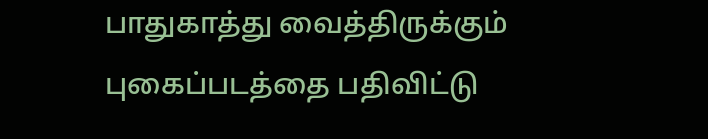பாதுகாத்து வைத்திருக்கும் புகைப்படத்தை பதிவிட்டு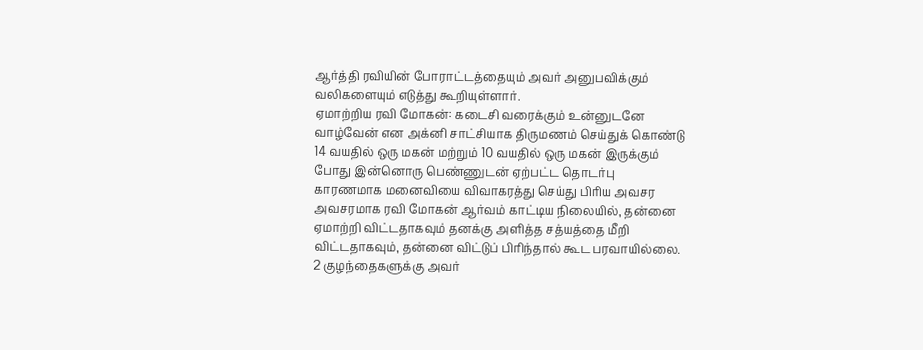ஆர்த்தி ரவியின் போராட்டத்தையும் அவர் அனுபவிக்கும் வலிகளையும் எடுத்து கூறியுள்ளார்.
ஏமாற்றிய ரவி மோகன்: கடைசி வரைக்கும் உன்னுடனே வாழ்வேன் என அக்னி சாட்சியாக திருமணம் செய்துக் கொண்டு 14 வயதில் ஒரு மகன் மற்றும் 10 வயதில் ஒரு மகன் இருக்கும் போது இன்னொரு பெண்ணுடன் ஏற்பட்ட தொடர்பு காரணமாக மனைவியை விவாகரத்து செய்து பிரிய அவசர அவசரமாக ரவி மோகன் ஆர்வம் காட்டிய நிலையில், தன்னை ஏமாற்றி விட்டதாகவும் தனக்கு அளித்த சத்யத்தை மீறி விட்டதாகவும், தன்னை விட்டுப் பிரிந்தால் கூட பரவாயில்லை. 2 குழந்தைகளுக்கு அவர்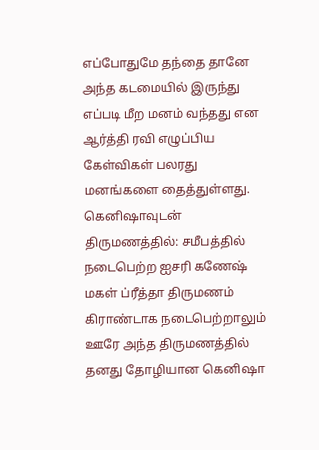எப்போதுமே தந்தை தானே அந்த கடமையில் இருந்து எப்படி மீற மனம் வந்தது என ஆர்த்தி ரவி எழுப்பிய கேள்விகள் பலரது மனங்களை தைத்துள்ளது.
கெனிஷாவுடன் திருமணத்தில்: சமீபத்தில் நடைபெற்ற ஐசரி கணேஷ் மகள் ப்ரீத்தா திருமணம் கிராண்டாக நடைபெற்றாலும் ஊரே அந்த திருமணத்தில் தனது தோழியான கெனிஷா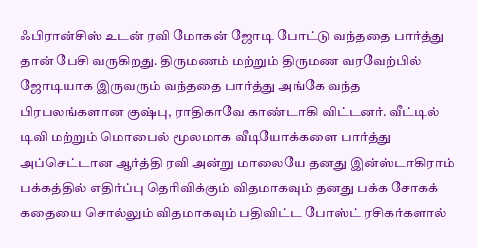ஃபிரான்சிஸ் உடன் ரவி மோகன் ஜோடி போட்டு வந்ததை பார்த்து தான் பேசி வருகிறது. திருமணம் மற்றும் திருமண வரவேற்பில் ஜோடியாக இருவரும் வந்ததை பார்த்து அங்கே வந்த பிரபலங்களான குஷ்பு, ராதிகாவே காண்டாகி விட்டனர். வீட்டில் டிவி மற்றும் மொபைல் மூலமாக வீடியோக்களை பார்த்து அப்செட்டான ஆர்த்தி ரவி அன்று மாலையே தனது இன்ஸ்டாகிராம் பக்கத்தில் எதிர்ப்பு தெரிவிக்கும் விதமாகவும் தனது பக்க சோகக் கதையை சொல்லும் விதமாகவும் பதிவிட்ட போஸ்ட் ரசிகர்களால்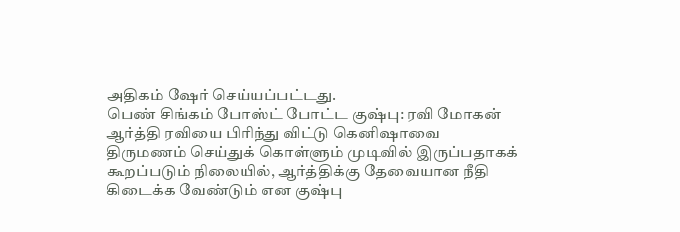அதிகம் ஷேர் செய்யப்பட்டது.
பெண் சிங்கம் போஸ்ட் போட்ட குஷ்பு: ரவி மோகன் ஆர்த்தி ரவியை பிரிந்து விட்டு கெனிஷாவை திருமணம் செய்துக் கொள்ளும் முடிவில் இருப்பதாகக் கூறப்படும் நிலையில், ஆர்த்திக்கு தேவையான நீதி கிடைக்க வேண்டும் என குஷ்பு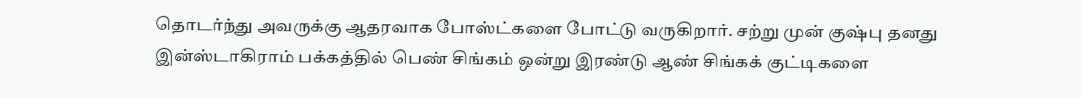தொடர்ந்து அவருக்கு ஆதரவாக போஸ்ட்களை போட்டு வருகிறார். சற்று முன் குஷ்பு தனது இன்ஸ்டாகிராம் பக்கத்தில் பெண் சிங்கம் ஒன்று இரண்டு ஆண் சிங்கக் குட்டிகளை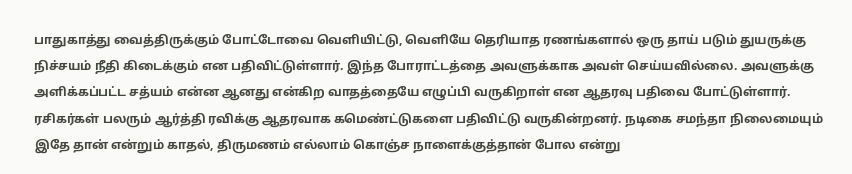பாதுகாத்து வைத்திருக்கும் போட்டோவை வெளியிட்டு, வெளியே தெரியாத ரணங்களால் ஒரு தாய் படும் துயருக்கு நிச்சயம் நீதி கிடைக்கும் என பதிவிட்டுள்ளார். இந்த போராட்டத்தை அவளுக்காக அவள் செய்யவில்லை. அவளுக்கு அளிக்கப்பட்ட சத்யம் என்ன ஆனது என்கிற வாதத்தையே எழுப்பி வருகிறாள் என ஆதரவு பதிவை போட்டுள்ளார். ரசிகர்கள் பலரும் ஆர்த்தி ரவிக்கு ஆதரவாக கமெண்ட்டுகளை பதிவிட்டு வருகின்றனர். நடிகை சமந்தா நிலைமையும் இதே தான் என்றும் காதல், திருமணம் எல்லாம் கொஞ்ச நாளைக்குத்தான் போல என்று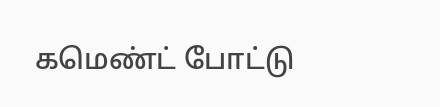கமெண்ட் போட்டு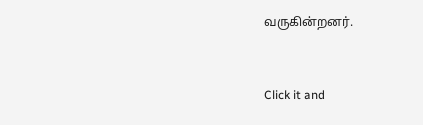வருகின்றனர்.


Click it and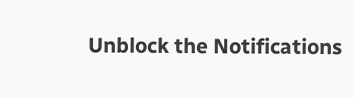Unblock the Notifications